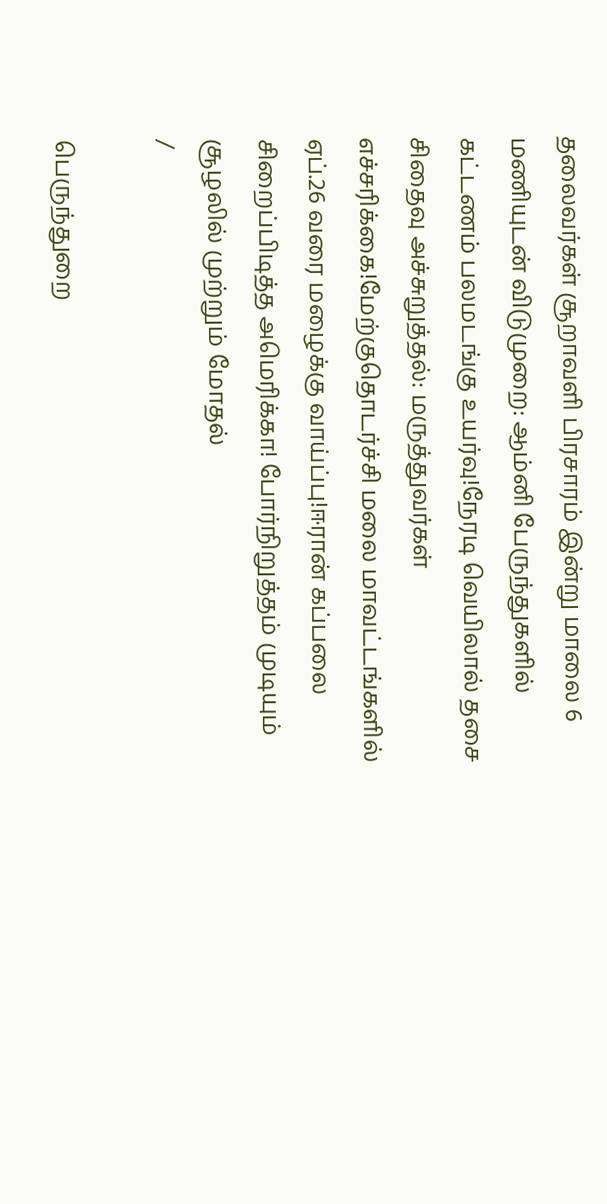தலைவர்கள் சூறாவளி பிரசாரம் இன்று மாலை 6 மணியுடன் விடுமுறை: ஆம்னி பேருந்துகளில் கட்டணம் பலமடங்கு உயர்வு!நேரடி வெயிலால் தசை சிதைவு அச்சுறுத்தல்: மருத்துவர்கள் எச்சரிக்கை!மேற்குதொடர்ச்சி மலை மாவட்டங்களில் ஏப்.26 வரை மழைக்கு வாய்ப்பு!ஈரான் கப்பலை சிறைப்பிடித்த அமெரிக்கா! போர்நிறுத்தம் முடியும் சூழலில் முற்றும் மோதல்
/

பெருந்துறை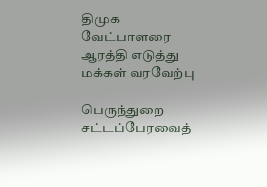திமுக வேட்பாளரை ஆரத்தி எடுத்து மக்கள் வரவேற்பு

பெருந்துறை சட்டப்பேரவைத்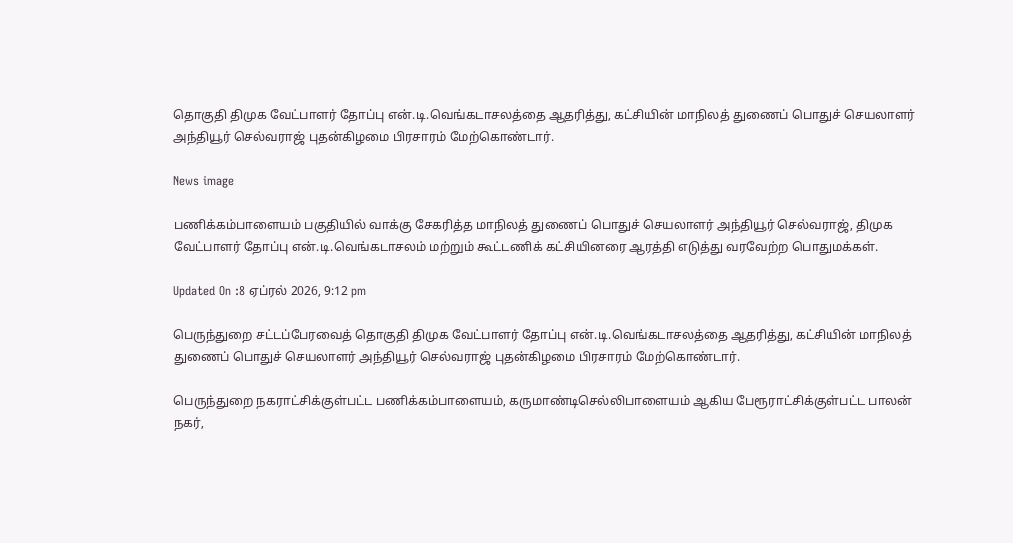தொகுதி திமுக வேட்பாளர் தோப்பு என்.டி.வெங்கடாசலத்தை ஆதரித்து, கட்சியின் மாநிலத் துணைப் பொதுச் செயலாளர் அந்தியூர் செல்வராஜ் புதன்கிழமை பிரசாரம் மேற்கொண்டார்.

News image

பணிக்கம்பாளையம் பகுதியில் வாக்கு சேகரித்த மாநிலத் துணைப் பொதுச் செயலாளர் அந்தியூர் செல்வராஜ், திமுக வேட்பாளர் தோப்பு என்.டி.வெங்கடாசலம் மற்றும் கூட்டணிக் கட்சியினரை ஆரத்தி எடுத்து வரவேற்ற பொதுமக்கள்.

Updated On :8 ஏப்ரல் 2026, 9:12 pm

பெருந்துறை சட்டப்பேரவைத் தொகுதி திமுக வேட்பாளர் தோப்பு என்.டி.வெங்கடாசலத்தை ஆதரித்து, கட்சியின் மாநிலத் துணைப் பொதுச் செயலாளர் அந்தியூர் செல்வராஜ் புதன்கிழமை பிரசாரம் மேற்கொண்டார்.

பெருந்துறை நகராட்சிக்குள்பட்ட பணிக்கம்பாளையம், கருமாண்டிசெல்லிபாளையம் ஆகிய பேரூராட்சிக்குள்பட்ட பாலன் நகர்,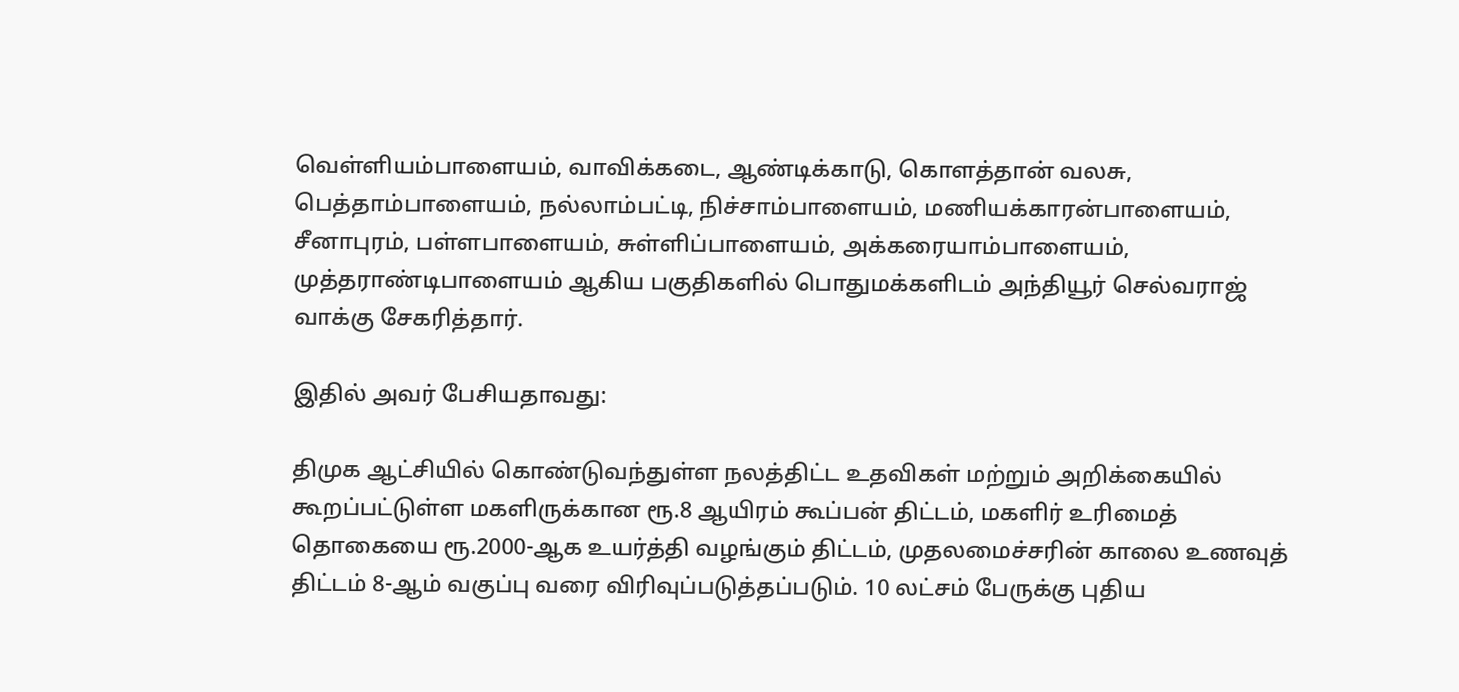வெள்ளியம்பாளையம், வாவிக்கடை, ஆண்டிக்காடு, கொளத்தான் வலசு, பெத்தாம்பாளையம், நல்லாம்பட்டி, நிச்சாம்பாளையம், மணியக்காரன்பாளையம், சீனாபுரம், பள்ளபாளையம், சுள்ளிப்பாளையம், அக்கரையாம்பாளையம், முத்தராண்டிபாளையம் ஆகிய பகுதிகளில் பொதுமக்களிடம் அந்தியூர் செல்வராஜ் வாக்கு சேகரித்தார்.

இதில் அவர் பேசியதாவது:

திமுக ஆட்சியில் கொண்டுவந்துள்ள நலத்திட்ட உதவிகள் மற்றும் அறிக்கையில் கூறப்பட்டுள்ள மகளிருக்கான ரூ.8 ஆயிரம் கூப்பன் திட்டம், மகளிர் உரிமைத் தொகையை ரூ.2000-ஆக உயர்த்தி வழங்கும் திட்டம், முதலமைச்சரின் காலை உணவுத் திட்டம் 8-ஆம் வகுப்பு வரை விரிவுப்படுத்தப்படும். 10 லட்சம் பேருக்கு புதிய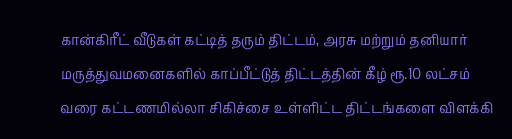கான்கிரீட் வீடுகள் கட்டித் தரும் திட்டம், அரசு மற்றும் தனியார் மருத்துவமனைகளில் காப்பீட்டுத் திட்டத்தின் கீழ் ரூ.10 லட்சம் வரை கட்டணமில்லா சிகிச்சை உள்ளிட்ட திட்டங்களை விளக்கி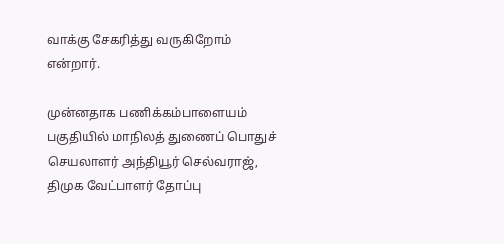வாக்கு சேகரித்து வருகிறோம் என்றார்.

முன்னதாக பணிக்கம்பாளையம் பகுதியில் மாநிலத் துணைப் பொதுச் செயலாளர் அந்தியூர் செல்வராஜ், திமுக வேட்பாளர் தோப்பு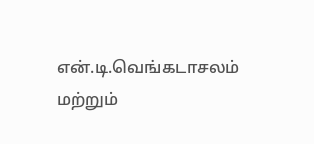என்.டி.வெங்கடாசலம் மற்றும்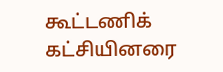கூட்டணிக் கட்சியினரை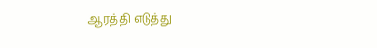ஆரத்தி எடுத்து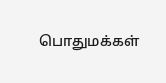பொதுமக்கள்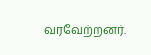வரவேற்றனர்.